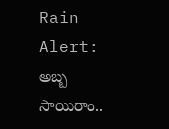Rain Alert: అబ్బ సాయిరాం..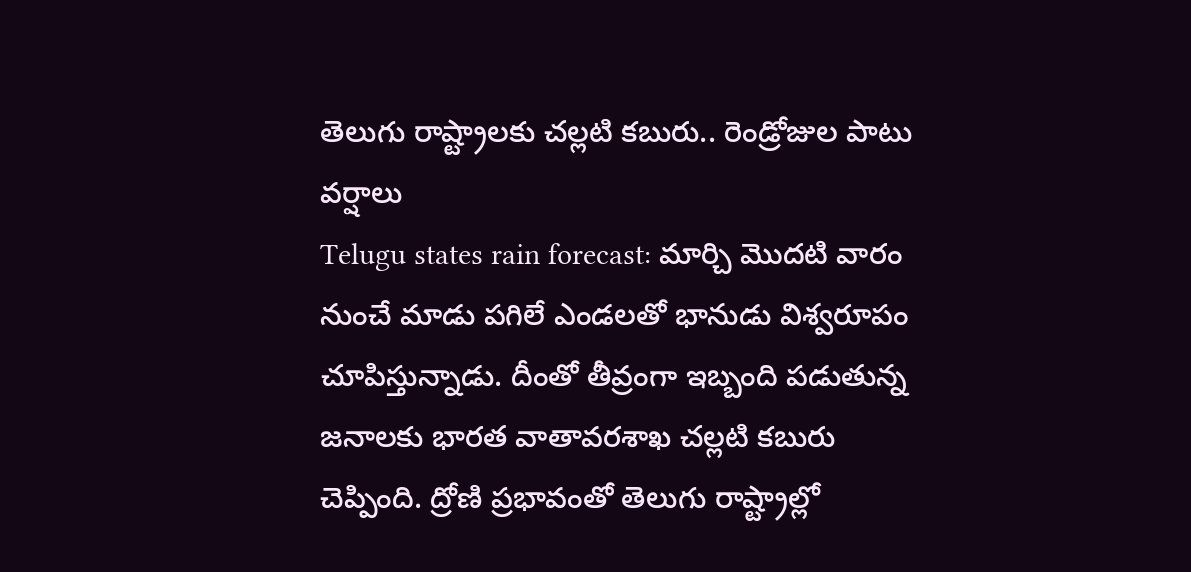తెలుగు రాష్ట్రాలకు చల్లటి కబురు.. రెండ్రోజుల పాటు వర్షాలు
Telugu states rain forecast: మార్చి మొదటి వారం నుంచే మాడు పగిలే ఎండలతో భానుడు విశ్వరూపం చూపిస్తున్నాడు. దీంతో తీవ్రంగా ఇబ్బంది పడుతున్న జనాలకు భారత వాతావరశాఖ చల్లటి కబురు చెప్పింది. ద్రోణి ప్రభావంతో తెలుగు రాష్ట్రాల్లో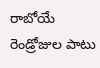రాబోయే రెండ్రోజుల పాటు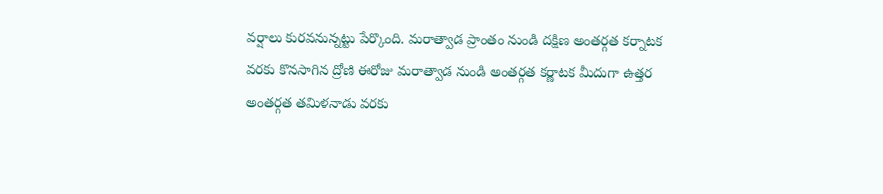వర్షాలు కురవనున్నట్టు పేర్కొంది. మరాత్వాడ ప్రాంతం నుండి దక్షిణ అంతర్గత కర్నాటక వరకు కొనసాగిన ద్రోణి ఈరోజు మరాత్వాడ నుండి అంతర్గత కర్ణాటక మీదుగా ఉత్తర అంతర్గత తమిళనాడు వరకు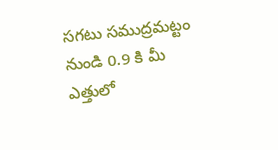సగటు సముద్రమట్టం నుండి 0.9 కి మీ ఎత్తులో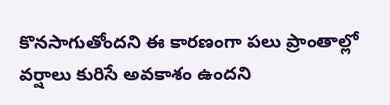కొనసాగుతోందని ఈ కారణంగా పలు ప్రాంతాల్లో వర్షాలు కురిసే అవకాశం ఉందని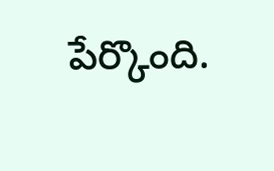పేర్కొంది.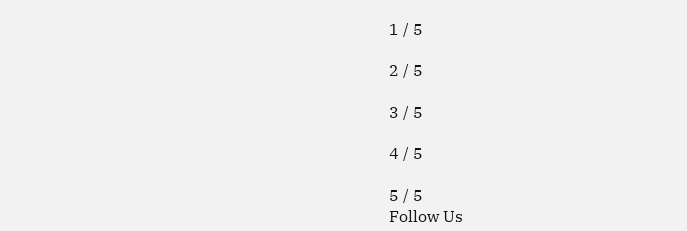1 / 5

2 / 5

3 / 5

4 / 5

5 / 5
Follow Us